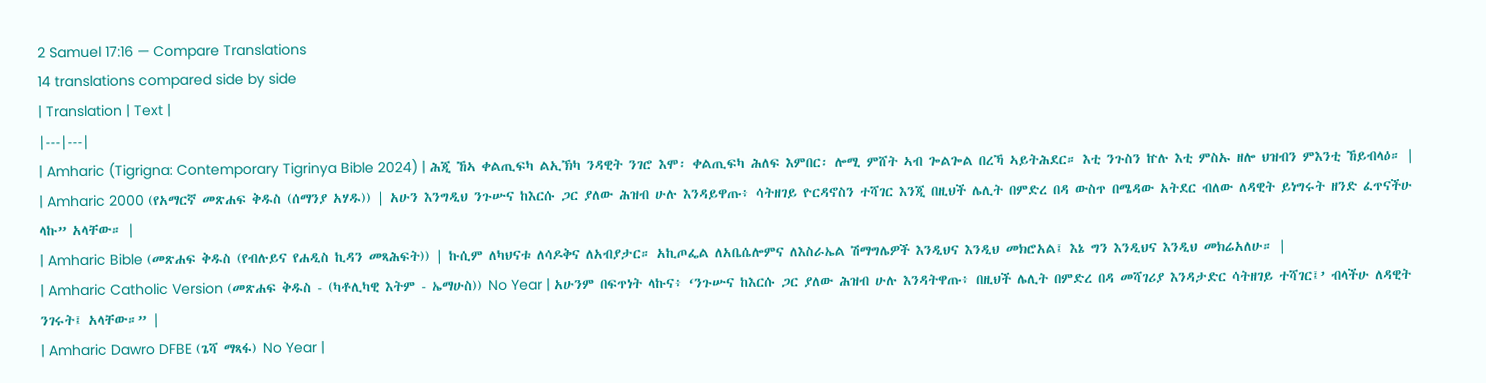2 Samuel 17:16 — Compare Translations
14 translations compared side by side
| Translation | Text |
|---|---|
| Amharic (Tigrigna: Contemporary Tigrinya Bible 2024) | ሕጂ ኸኣ ቀልጢፍካ ልኢኽካ ንዳዊት ንገሮ እሞ፡ ቀልጢፍካ ሕለፍ እምበር፡ ሎሚ ምሸት ኣብ ጐልጐል በረኻ ኣይትሕደር። እቲ ንጉስን ኵሉ እቲ ምስኡ ዘሎ ህዝብን ምእንቲ ኸይብላዕ። |
| Amharic 2000 (የአማርኛ መጽሐፍ ቅዱስ (ሰማንያ አሃዱ)) | አሁን እንግዲህ ንጉሡና ከእርሱ ጋር ያለው ሕዝብ ሁሉ እንዳይዋጡ፥ ሳትዘገይ ዮርዳኖስን ተሻገር እንጂ በዚህች ሌሊት በምድረ በዳ ውስጥ በሜዳው አትደር ብለው ለዳዊት ይነግሩት ዘንድ ፈጥናችሁ ላኩ” አላቸው። |
| Amharic Bible (መጽሐፍ ቅዱስ (የብሉይና የሐዲስ ኪዳን መጻሕፍት)) | ኩሲም ለካህናቱ ለሳዶቅና ለአብያታር። አኪጦፌል ለአቤሴሎምና ለእስራኤል ሽማግሌዎች እንዲህና እንዲህ መክሮአል፤ እኔ ግን እንዲህና እንዲህ መክሬአለሁ። |
| Amharic Catholic Version (መጽሐፍ ቅዱስ - (ካቶሊካዊ እትም - ኤማሁስ)) No Year | አሁንም በፍጥነት ላኩና፥ ‘ንጉሡና ከእርሱ ጋር ያለው ሕዝብ ሁሉ እንዳትዋጡ፥ በዚህች ሌሊት በምድረ በዳ መሻገሪያ እንዳታድር ሳትዘገይ ተሻገር፤’ ብላችሁ ለዳዊት ንገሩት፤ አላቸው።” |
| Amharic Dawro DFBE (ጌሻ ማጻፋ) No Year |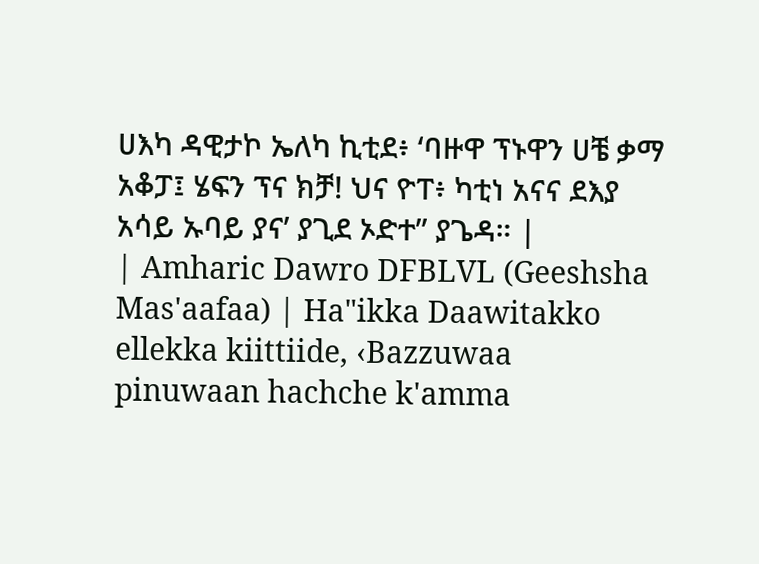ሀእካ ዳዊታኮ ኤለካ ኪቲደ፥ ‘ባዙዋ ፕኑዋን ሀቼ ቃማ አቆፓ፤ ሄፍን ፕና ክቻ! ህና ዮፐ፥ ካቲነ አናና ደእያ አሳይ ኡባይ ያና’ ያጊደ ኦድተ” ያጌዳ። |
| Amharic Dawro DFBLVL (Geeshsha Mas'aafaa) | Ha"ikka Daawitakko ellekka kiittiide, ‹Bazzuwaa pinuwaan hachche k'amma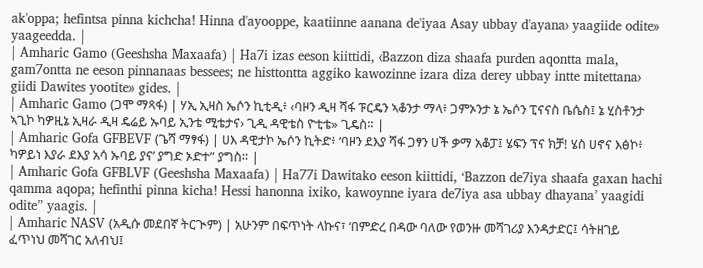ak'oppa; hefintsa pinna kichcha! Hinna d'ayooppe, kaatiinne aanana de'iyaa Asay ubbay d'ayana› yaagiide odite» yaageedda. |
| Amharic Gamo (Geeshsha Maxaafa) | Ha7i izas eeson kiittidi, ‹Bazzon diza shaafa purden aqontta mala, gam7ontta ne eeson pinnanaas bessees; ne histtontta aggiko kawozinne izara diza derey ubbay intte mitettana› giidi Dawites yootite» gides. |
| Amharic Gamo (ጋሞ ማጻፋ) | ሃኢ ኢዛስ ኤሶን ኪቲዲ፥ ‹ባዞን ዲዛ ሻፋ ፑርዴን ኣቆንታ ማላ፥ ጋምኦንታ ኔ ኤሶን ፒናናስ ቤሴስ፤ ኔ ሂስቶንታ ኣጊኮ ካዎዚኔ ኢዛራ ዲዛ ዴሬይ ኡባይ ኢንቴ ሚቴታና› ጊዲ ዳዊቴስ ዮቲቴ» ጊዴስ። |
| Amharic Gofa GFBEVF (ጌሻ ማፃፋ) | ሀእ ዳዊታኮ ኤሶን ኪትድ፥ ‘ባዞን ደእያ ሻፋ ጋፃን ሀች ቃማ አቆፓ፤ ሄፍን ፕና ክቻ! ሄስ ሀኖና እፅኮ፥ ካዎይነ እያራ ደእያ አሳ ኡባይ ያና’ ያግድ ኦድተ” ያግስ። |
| Amharic Gofa GFBLVF (Geeshsha Maxaafa) | Ha77i Dawitako eeson kiittidi, ‘Bazzon de7iya shaafa gaxan hachi qamma aqopa; hefinthi pinna kicha! Hessi hanonna ixiko, kawoynne iyara de7iya asa ubbay dhayana’ yaagidi odite” yaagis. |
| Amharic NASV (አዲሱ መደበኛ ትርጒም) | አሁንም በፍጥነት ላኩና፣ ‘በምድረ በዳው ባለው የወንዙ መሻገሪያ እንዳታድር፤ ሳትዘገይ ፈጥነህ መሻገር አለብህ፤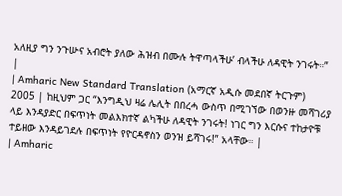አለዚያ ግን ንጉሡና አብሮት ያለው ሕዝብ በሙሉ ትዋጣላችሁ’ ብላችሁ ለዳዊት ንገሩት።” |
| Amharic New Standard Translation (አማርኛ አዲሱ መደበኛ ትርጉም) 2005 | ከዚህም ጋር “እንግዲህ ዛሬ ሌሊት በበረሓ ውስጥ በሚገኘው በወንዙ መሻገሪያ ላይ እንዳያድር በፍጥነት መልእክተኛ ልካችሁ ለዳዊት ንገሩት! ነገር ግን እርሱና ተከታዮቹ ተይዘው እንዳይገደሉ በፍጥነት የዮርዳኖስን ወንዝ ይሻገሩ!” አላቸው። |
| Amharic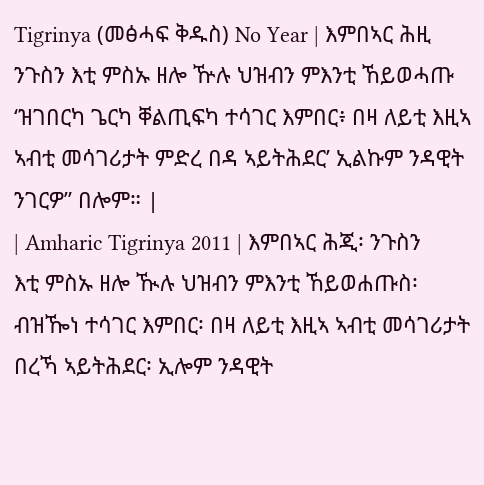Tigrinya (መፅሓፍ ቅዱስ) No Year | እምበኣር ሕዚ ንጉስን እቲ ምስኡ ዘሎ ዅሉ ህዝብን ምእንቲ ኸይወሓጡ ‘ዝገበርካ ጌርካ ቐልጢፍካ ተሳገር እምበር፥ በዛ ለይቲ እዚኣ ኣብቲ መሳገሪታት ምድረ በዳ ኣይትሕደር’ ኢልኩም ንዳዊት ንገርዎ” በሎም። |
| Amharic Tigrinya 2011 | እምበኣር ሕጂ፡ ንጉስን እቲ ምስኡ ዘሎ ዂሉ ህዝብን ምእንቲ ኸይወሐጡስ፡ ብዝዀነ ተሳገር እምበር፡ በዛ ለይቲ እዚኣ ኣብቲ መሳገሪታት በረኻ ኣይትሕደር፡ ኢሎም ንዳዊት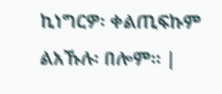ኪነግርዎ፡ ቀልጢፍኩም ልአኹሉ፡ በሎም። |